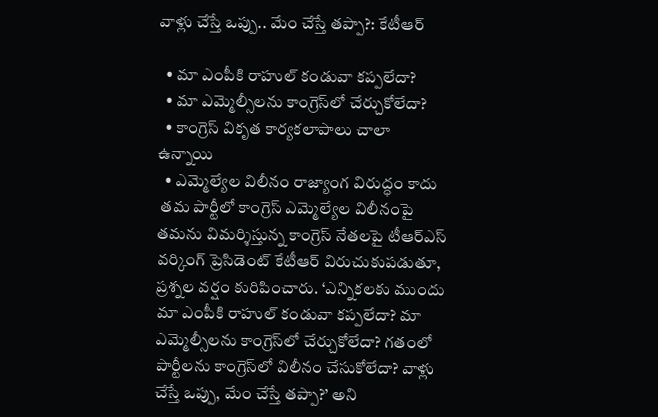వాళ్లు చేస్తే ఒప్పు.. మేం చేస్తే తప్పా?: కేటీఆర్

  • మా ఎంపీకి రాహుల్ కండువా కప్పలేదా?
  • మా ఎమ్మెల్సీలను కాంగ్రెస్‌లో చేర్చుకోలేదా?
  • కాంగ్రెస్ వికృత కార్యకలాపాలు చాలా ఉన్నాయి
  • ఎమ్మెల్యేల విలీనం రాజ్యాంగ విరుద్ధం కాదు
 తమ పార్టీలో కాంగ్రెస్ ఎమ్మెల్యేల విలీనంపై తమను విమర్శిస్తున్న కాంగ్రెస్ నేతలపై టీఆర్ఎస్ వర్కింగ్ ప్రెసిడెంట్ కేటీఆర్ విరుచుకుపడుతూ, ప్రశ్నల వర్షం కురిపించారు. ‘ఎన్నికలకు ముందు మా ఎంపీకి రాహుల్ కండువా కప్పలేదా? మా ఎమ్మెల్సీలను కాంగ్రెస్‌లో చేర్చుకోలేదా? గతంలో పార్టీలను కాంగ్రెస్‌లో విలీనం చేసుకోలేదా? వాళ్లు చేస్తే ఒప్పు, మేం చేస్తే తప్పా?’ అని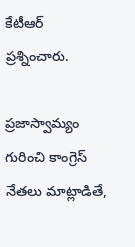కేటీఆర్ ప్రశ్నించారు.

ప్రజాస్వామ్యం గురించి కాంగ్రెస్ నేతలు మాట్లాడితే,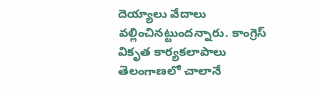దెయ్యాలు వేదాలు వల్లించినట్టుందన్నారు. కాంగ్రెస్ వికృత కార్యకలాపాలు తెలంగాణలో చాలానే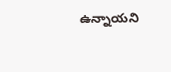ఉన్నాయని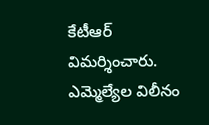కేటీఆర్ విమర్శించారు. ఎమ్మెల్యేల విలీనం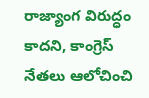రాజ్యాంగ విరుద్ధం కాదని, కాంగ్రెస్ నేతలు ఆలోచించి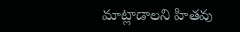మాట్లాడాలని హితవు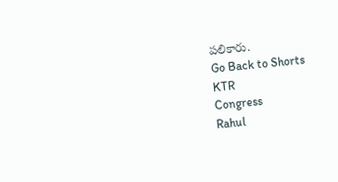పలికారు.
Go Back to Shorts
KTR
Congress
Rahul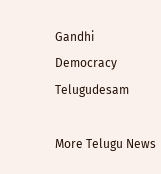Gandhi
Democracy
Telugudesam

More Telugu News